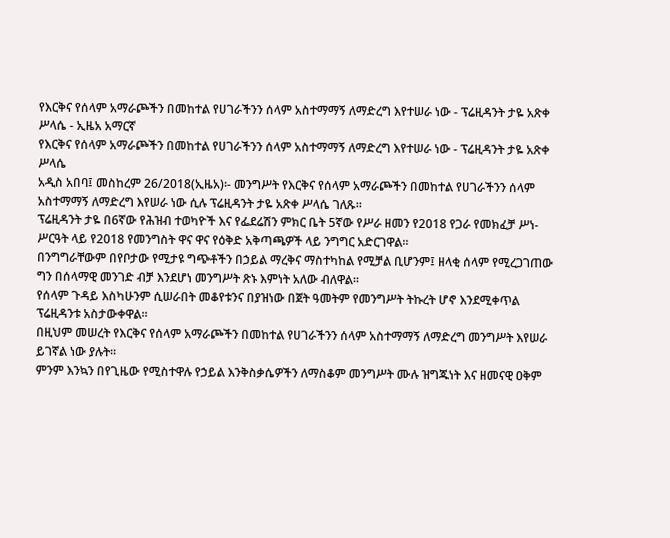የእርቅና የሰላም አማራጮችን በመከተል የሀገራችንን ሰላም አስተማማኝ ለማድረግ እየተሠራ ነው - ፕሬዚዳንት ታዬ አጽቀ ሥላሴ - ኢዜአ አማርኛ
የእርቅና የሰላም አማራጮችን በመከተል የሀገራችንን ሰላም አስተማማኝ ለማድረግ እየተሠራ ነው - ፕሬዚዳንት ታዬ አጽቀ ሥላሴ
አዲስ አበባ፤ መስከረም 26/2018(ኢዜአ)፡- መንግሥት የእርቅና የሰላም አማራጮችን በመከተል የሀገራችንን ሰላም አስተማማኝ ለማድረግ እየሠራ ነው ሲሉ ፕሬዚዳንት ታዬ አጽቀ ሥላሴ ገለጹ።
ፕሬዚዳንት ታዬ በ6ኛው የሕዝብ ተወካዮች እና የፌደሬሽን ምክር ቤት 5ኛው የሥራ ዘመን የ2018 የጋራ የመክፈቻ ሥነ-ሥርዓት ላይ የ2018 የመንግስት ዋና ዋና የዕቅድ አቅጣጫዎች ላይ ንግግር አድርገዋል።
በንግግራቸውም በየቦታው የሚታዩ ግጭቶችን በኃይል ማረቅና ማስተካከል የሚቻል ቢሆንም፤ ዘላቂ ሰላም የሚረጋገጠው ግን በሰላማዊ መንገድ ብቻ እንደሆነ መንግሥት ጽኑ እምነት አለው ብለዋል።
የሰላም ጉዳይ እስካሁንም ሲሠራበት መቆየቱንና በያዝነው በጀት ዓመትም የመንግሥት ትኩረት ሆኖ እንደሚቀጥል ፕሬዚዳንቱ አስታውቀዋል።
በዚህም መሠረት የእርቅና የሰላም አማራጮችን በመከተል የሀገራችንን ሰላም አስተማማኝ ለማድረግ መንግሥት እየሠራ ይገኛል ነው ያሉት።
ምንም እንኳን በየጊዜው የሚስተዋሉ የኃይል እንቅስቃሴዎችን ለማስቆም መንግሥት ሙሉ ዝግጁነት እና ዘመናዊ ዐቅም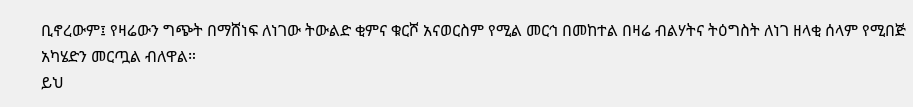ቢኖረውም፤ የዛሬውን ግጭት በማሸነፍ ለነገው ትውልድ ቂምና ቁርሾ አናወርስም የሚል መርኅ በመከተል በዛሬ ብልሃትና ትዕግስት ለነገ ዘላቂ ሰላም የሚበጅ አካሄድን መርጧል ብለዋል።
ይህ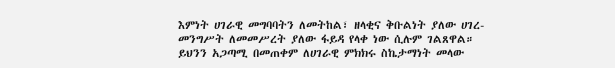እምነት ሀገራዊ መግባባትን ለመትከል፣ ዘላቂና ቅቡልነት ያለው ሀገረ-መንግሥት ለመመሥረት ያለው ፋይዳ የላቀ ነው ሲሉም ገልጸዋል።
ይህንን አጋጣሚ በመጠቀም ለሀገራዊ ምክክሩ ስኬታማነት መላው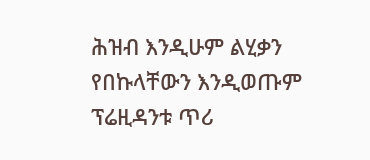ሕዝብ እንዲሁም ልሂቃን የበኩላቸውን እንዲወጡም ፕሬዚዳንቱ ጥሪ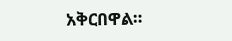አቅርበዋል።